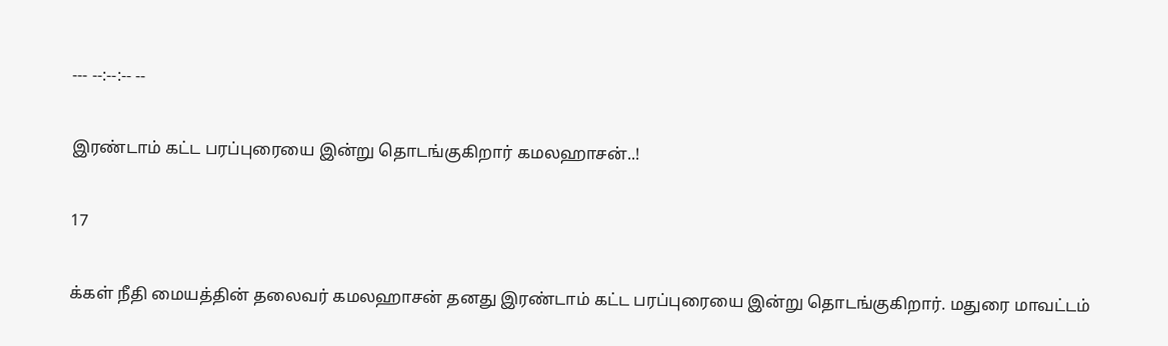--- --:--:-- --

இரண்டாம் கட்ட பரப்புரையை இன்று தொடங்குகிறார் கமலஹாசன்..!

17

க்கள் நீதி மையத்தின் தலைவர் கமலஹாசன் தனது இரண்டாம் கட்ட பரப்புரையை இன்று தொடங்குகிறார். மதுரை மாவட்டம்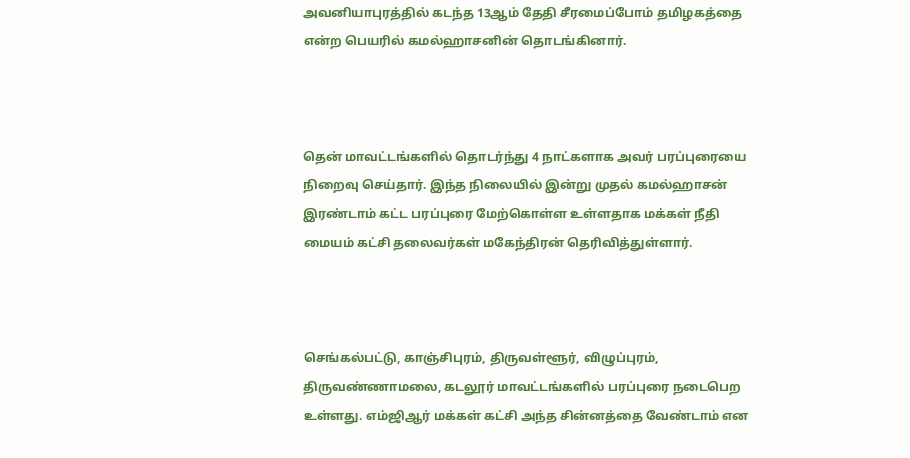அவனியாபுரத்தில் கடந்த 13ஆம் தேதி சீரமைப்போம் தமிழகத்தை என்ற பெயரில் கமல்ஹாசனின் தொடங்கினார்.



தென் மாவட்டங்களில் தொடர்ந்து 4 நாட்களாக அவர் பரப்புரையை நிறைவு செய்தார். இந்த நிலையில் இன்று முதல் கமல்ஹாசன் இரண்டாம் கட்ட பரப்புரை மேற்கொள்ள உள்ளதாக மக்கள் நீதி மையம் கட்சி தலைவர்கள் மகேந்திரன் தெரிவித்துள்ளார்.



செங்கல்பட்டு, காஞ்சிபுரம், திருவள்ளூர், விழுப்புரம், திருவண்ணாமலை, கடலூர் மாவட்டங்களில் பரப்புரை நடைபெற உள்ளது. எம்ஜிஆர் மக்கள் கட்சி அந்த சின்னத்தை வேண்டாம் என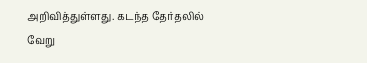அறிவித்துள்ளது. கடந்த தேர்தலில் வேறு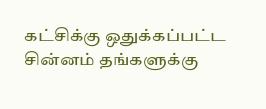கட்சிக்கு ஒதுக்கப்பட்ட சின்னம் தங்களுக்கு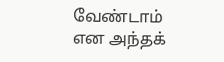வேண்டாம் என அந்தக்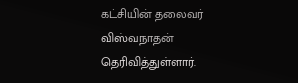கட்சியின் தலைவர் விஸ்வநாதன் தெரிவித்துள்ளார்.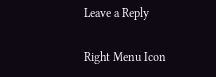Leave a Reply

Right Menu Icon